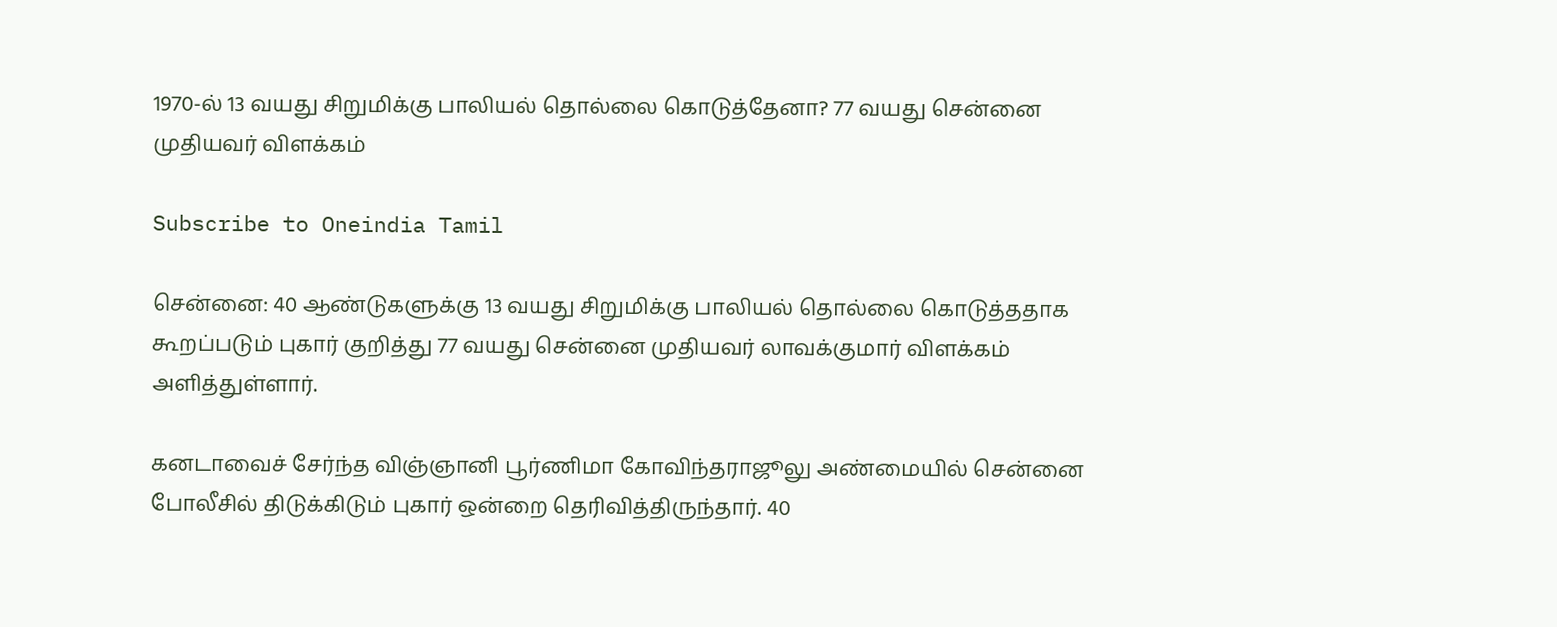1970-ல் 13 வயது சிறுமிக்கு பாலியல் தொல்லை கொடுத்தேனா? 77 வயது சென்னை முதியவர் விளக்கம்

Subscribe to Oneindia Tamil

சென்னை: 40 ஆண்டுகளுக்கு 13 வயது சிறுமிக்கு பாலியல் தொல்லை கொடுத்ததாக கூறப்படும் புகார் குறித்து 77 வயது சென்னை முதியவர் லாவக்குமார் விளக்கம் அளித்துள்ளார்.

கனடாவைச் சேர்ந்த விஞ்ஞானி பூர்ணிமா கோவிந்தராஜூலு அண்மையில் சென்னை போலீசில் திடுக்கிடும் புகார் ஒன்றை தெரிவித்திருந்தார். 40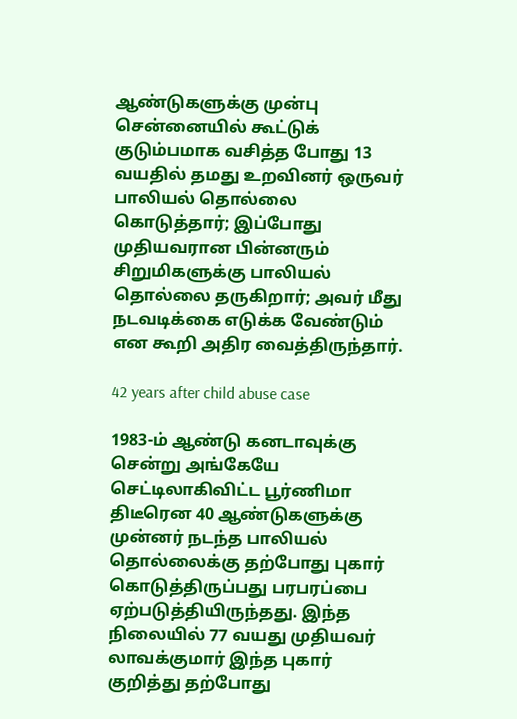ஆண்டுகளுக்கு முன்பு சென்னையில் கூட்டுக் குடும்பமாக வசித்த போது 13 வயதில் தமது உறவினர் ஒருவர் பாலியல் தொல்லை கொடுத்தார்; இப்போது முதியவரான பின்னரும் சிறுமிகளுக்கு பாலியல் தொல்லை தருகிறார்; அவர் மீது நடவடிக்கை எடுக்க வேண்டும் என கூறி அதிர வைத்திருந்தார்.

42 years after child abuse case

1983-ம் ஆண்டு கனடாவுக்கு சென்று அங்கேயே செட்டிலாகிவிட்ட பூர்ணிமா திடீரென 40 ஆண்டுகளுக்கு முன்னர் நடந்த பாலியல் தொல்லைக்கு தற்போது புகார் கொடுத்திருப்பது பரபரப்பை ஏற்படுத்தியிருந்தது. இந்த நிலையில் 77 வயது முதியவர் லாவக்குமார் இந்த புகார் குறித்து தற்போது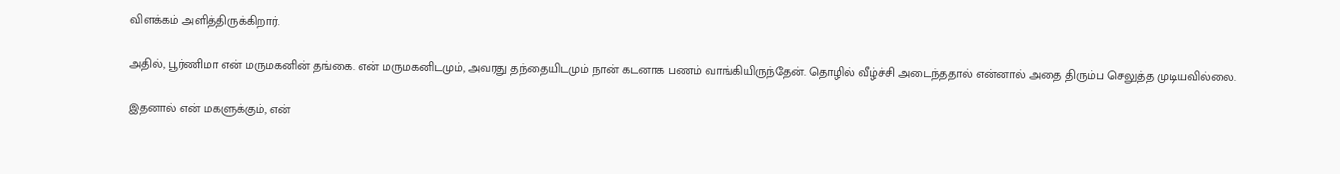விளக்கம் அளித்திருக்கிறார்.

அதில், பூர்ணிமா என் மருமகனின் தங்கை. என் மருமகனிடமும், அவரது தந்தையிடமும் நான் கடனாக பணம் வாங்கியிருந்தேன். தொழில் வீழ்ச்சி அடைந்ததால் என்னால் அதை திரும்ப செலுத்த முடியவில்லை.

இதனால் என் மகளுக்கும், என்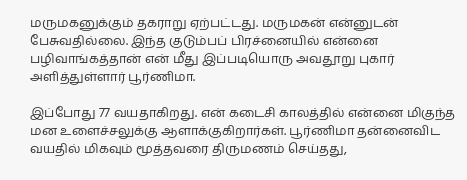மருமகனுக்கும் தகராறு ஏற்பட்டது. மருமகன் என்னுடன் பேசுவதில்லை. இந்த குடும்பப் பிரச்னையில் என்னை பழிவாங்கத்தான் என் மீது இப்படியொரு அவதூறு புகார் அளித்துள்ளார் பூர்ணிமா.

இப்போது 77 வயதாகிறது. என் கடைசி காலத்தில் என்னை மிகுந்த மன உளைச்சலுக்கு ஆளாக்குகிறார்கள். பூர்ணிமா தன்னைவிட வயதில் மிகவும் மூத்தவரை திருமணம் செய்தது,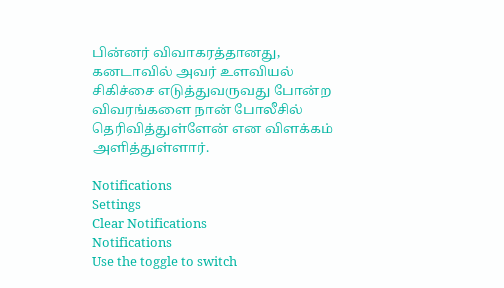பின்னர் விவாகரத்தானது, கனடாவில் அவர் உளவியல் சிகிச்சை எடுத்துவருவது போன்ற விவரங்களை நான் போலீசில் தெரிவித்துள்ளேன் என விளக்கம் அளித்துள்ளார்.

Notifications
Settings
Clear Notifications
Notifications
Use the toggle to switch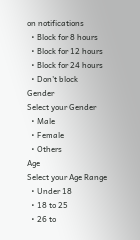on notifications
  • Block for 8 hours
  • Block for 12 hours
  • Block for 24 hours
  • Don't block
Gender
Select your Gender
  • Male
  • Female
  • Others
Age
Select your Age Range
  • Under 18
  • 18 to 25
  • 26 to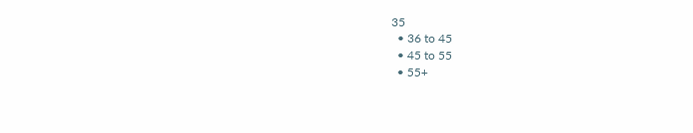35
  • 36 to 45
  • 45 to 55
  • 55+